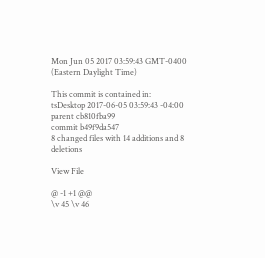Mon Jun 05 2017 03:59:43 GMT-0400 (Eastern Daylight Time)

This commit is contained in:
tsDesktop 2017-06-05 03:59:43 -04:00
parent cb810fba99
commit b49f9da547
8 changed files with 14 additions and 8 deletions

View File

@ -1 +1 @@
\v 45 \v 46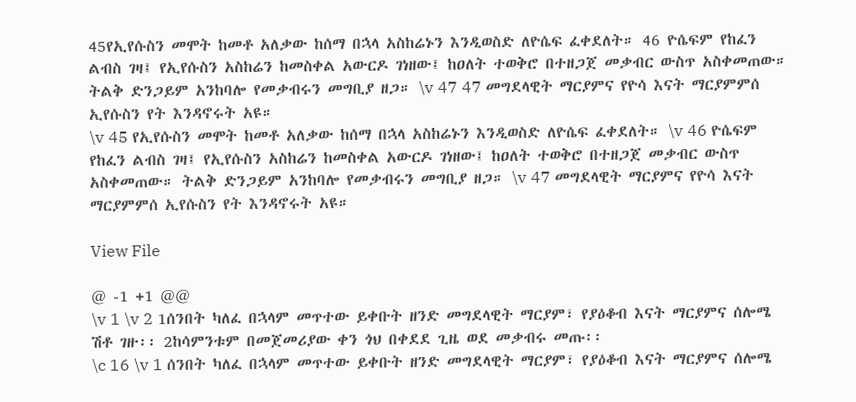45የኢየሱስን መሞት ከመቶ አለቃው ከሰማ በኋላ አስከሬኑን እንዲወስድ ለዮሴፍ ፈቀደለት። 46 ዮሴፍም የከፈን ልብስ ገዛ፤ የኢየሱስን አስከሬን ከመስቀል አውርዶ ገነዘው፤ ከዐለት ተወቅሮ በተዘጋጀ መቃብር ውስጥ አስቀመጠው። ትልቅ ድንጋይም አንከባሎ የመቃብሩን መግቢያ ዘጋ። \v 47 47 መግደላዊት ማርያምና የዮሳ እናት ማርያምምሰ ኢየሱስን የት እንዳኖሩት አዩ።
\v 45 የኢየሱስን መሞት ከመቶ አለቃው ከሰማ በኋላ አስከሬኑን እንዲወስድ ለዮሴፍ ፈቀደለት። \v 46 ዮሴፍም የከፈን ልብስ ገዛ፤ የኢየሱስን አስከሬን ከመስቀል አውርዶ ገነዘው፤ ከዐለት ተወቅሮ በተዘጋጀ መቃብር ውስጥ አስቀመጠው። ትልቅ ድንጋይም አንከባሎ የመቃብሩን መግቢያ ዘጋ። \v 47 መግደላዊት ማርያምና የዮሳ እናት ማርያምምሰ ኢየሱስን የት እንዳኖሩት አዩ።

View File

@ -1 +1 @@
\v 1 \v 2 1ሰንበት ካለፈ በኋላም መጥተው ይቀቡት ዘንድ መግደላዊት ማርያም፣ የያዕቆብ እናት ማርያምና ሰሎሜ ሽቶ ገዙ፡፡ 2ከሳምንቱም በመጀመሪያው ቀን ጎህ በቀደደ ጊዜ ወደ መቃብሩ መጡ፡፡
\c 16 \v 1 ሰንበት ካለፈ በኋላም መጥተው ይቀቡት ዘንድ መግደላዊት ማርያም፣ የያዕቆብ እናት ማርያምና ሰሎሜ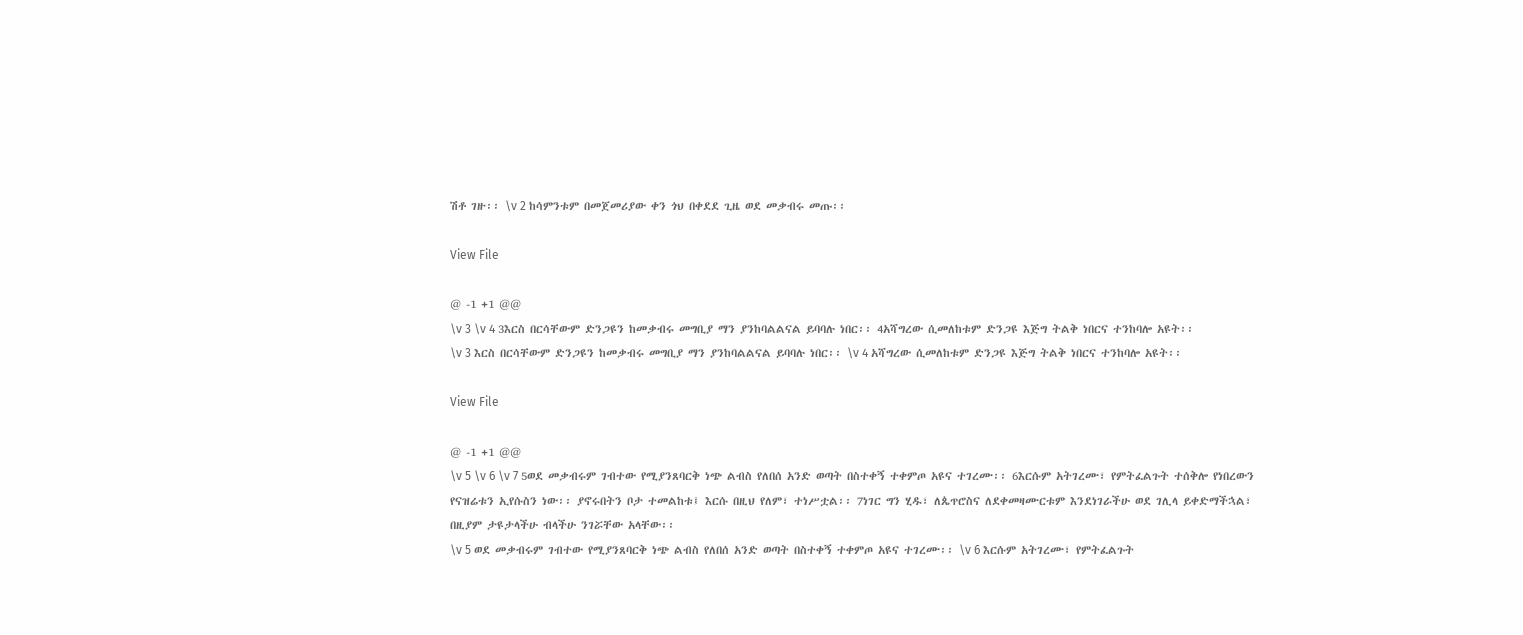ሽቶ ገዙ፡፡ \v 2 ከሳምንቱም በመጀመሪያው ቀን ጎህ በቀደደ ጊዜ ወደ መቃብሩ መጡ፡፡

View File

@ -1 +1 @@
\v 3 \v 4 3እርስ በርሳቸውም ድንጋዩን ከመቃብሩ መግቢያ ማን ያንከባልልናል ይባባሉ ነበር፡፡ 4አሻግረው ሲመለከቱም ድንጋዩ እጅግ ትልቅ ነበርና ተንከባሎ አዩት፡፡
\v 3 እርስ በርሳቸውም ድንጋዩን ከመቃብሩ መግቢያ ማን ያንከባልልናል ይባባሉ ነበር፡፡ \v 4 አሻግረው ሲመለከቱም ድንጋዩ እጅግ ትልቅ ነበርና ተንከባሎ አዩት፡፡

View File

@ -1 +1 @@
\v 5 \v 6 \v 7 5ወደ መቃብሩም ገብተው የሚያንጸባርቅ ነጭ ልብስ የለበሰ አንድ ወጣት በስተቀኝ ተቀምጦ አዩና ተገረሙ፡፡ 6እርሱም አትገረሙ፣ የምትፈልጉት ተሰቅሎ የነበረውን የናዝሬቱን ኢየሱስን ነው፡፡ ያኖሩበትን ቦታ ተመልከቱ፤ እርሱ በዚህ የለም፣ ተነሥቷል፡፡ 7ነገር ግን ሂዱ፣ ለጴጥሮስና ለደቀመዛሙርቱም እንደነገራችሁ ወደ ገሊላ ይቀድማችኋል፣ በዚያም ታዩታላችሁ ብላችሁ ንገሯቸው አላቸው፡፡
\v 5 ወደ መቃብሩም ገብተው የሚያንጸባርቅ ነጭ ልብስ የለበሰ አንድ ወጣት በስተቀኝ ተቀምጦ አዩና ተገረሙ፡፡ \v 6 እርሱም አትገረሙ፣ የምትፈልጉት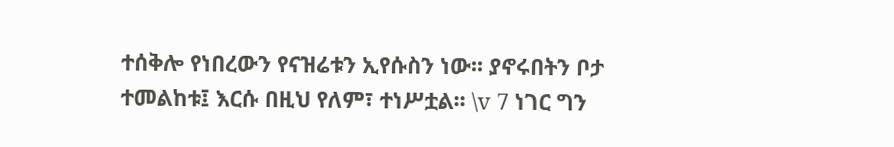ተሰቅሎ የነበረውን የናዝሬቱን ኢየሱስን ነው፡፡ ያኖሩበትን ቦታ ተመልከቱ፤ እርሱ በዚህ የለም፣ ተነሥቷል፡፡ \v 7 ነገር ግን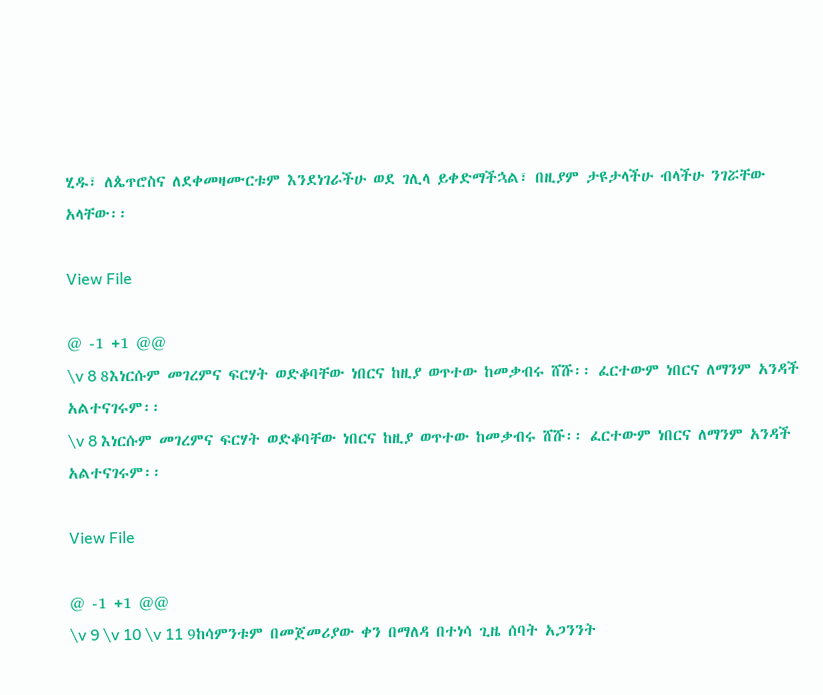ሂዱ፣ ለጴጥሮስና ለደቀመዛሙርቱም እንደነገራችሁ ወደ ገሊላ ይቀድማችኋል፣ በዚያም ታዩታላችሁ ብላችሁ ንገሯቸው አላቸው፡፡

View File

@ -1 +1 @@
\v 8 8እነርሱም መገረምና ፍርሃት ወድቆባቸው ነበርና ከዚያ ወጥተው ከመቃብሩ ሸሹ፡፡ ፈርተውም ነበርና ለማንም አንዳች አልተናገሩም፡፡
\v 8 እነርሱም መገረምና ፍርሃት ወድቆባቸው ነበርና ከዚያ ወጥተው ከመቃብሩ ሸሹ፡፡ ፈርተውም ነበርና ለማንም አንዳች አልተናገሩም፡፡

View File

@ -1 +1 @@
\v 9 \v 10 \v 11 9ከሳምንቱም በመጀመሪያው ቀን በማለዳ በተነሳ ጊዜ ሰባት አጋንንት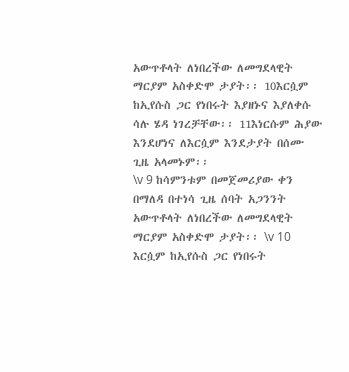አውጥቶላት ለነበረችው ለመግደላዊት ማርያም አስቀድሞ ታያት፡፡ 10እርሷም ከኢየሱስ ጋር የነበሩት እያዘኑና እያለቀሱ ሳሉ ሄዳ ነገረቻቸው፡፡ 11እነርሱም ሕያው እንደሆነና ለእርሷም እንደታያት በሰሙ ጊዜ አላመኑም፡፡
\v 9 ከሳምንቱም በመጀመሪያው ቀን በማለዳ በተነሳ ጊዜ ሰባት አጋንንት አውጥቶላት ለነበረችው ለመግደላዊት ማርያም አስቀድሞ ታያት፡፡ \v 10 እርሷም ከኢየሱስ ጋር የነበሩት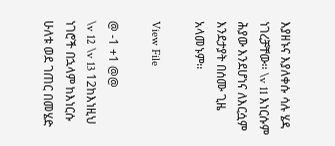እያዘኑና እያለቀሱ ሳሉ ሄዳ ነገረቻቸው፡፡ \v 11 እነርሱም ሕያው እንደሆነና ለእርሷም እንደታያት በሰሙ ጊዜ አላመኑም፡፡

View File

@ -1 +1 @@
\v 12 \v 13 12ከእነዚህ ነገሮች በኋላም ከእነርሱ ሁለቱ ወደ ገጠር በመሄድ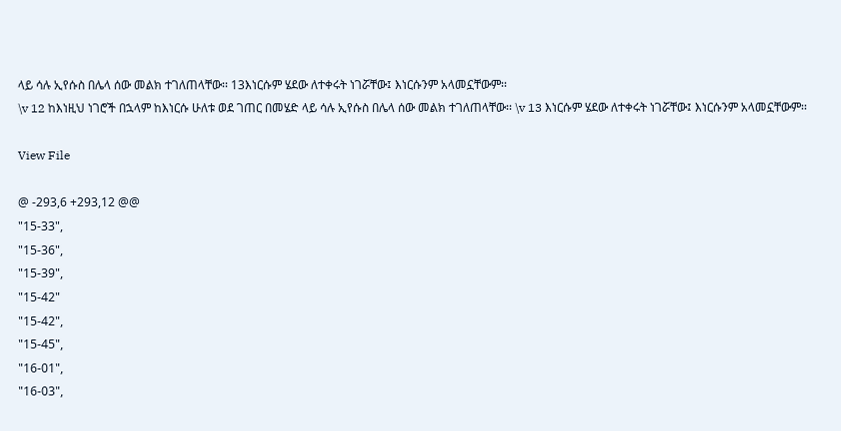ላይ ሳሉ ኢየሱስ በሌላ ሰው መልክ ተገለጠላቸው፡፡ 13እነርሱም ሄደው ለተቀሩት ነገሯቸው፤ እነርሱንም አላመኗቸውም፡፡
\v 12 ከእነዚህ ነገሮች በኋላም ከእነርሱ ሁለቱ ወደ ገጠር በመሄድ ላይ ሳሉ ኢየሱስ በሌላ ሰው መልክ ተገለጠላቸው፡፡ \v 13 እነርሱም ሄደው ለተቀሩት ነገሯቸው፤ እነርሱንም አላመኗቸውም፡፡

View File

@ -293,6 +293,12 @@
"15-33",
"15-36",
"15-39",
"15-42"
"15-42",
"15-45",
"16-01",
"16-03",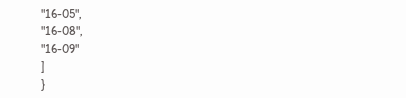"16-05",
"16-08",
"16-09"
]
}